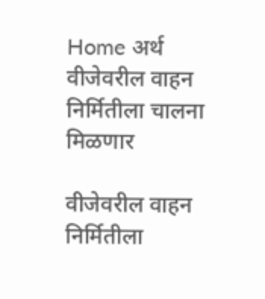Home अर्थ वीजेवरील वाहन निर्मितीला चालना मिळणार

वीजेवरील वाहन निर्मितीला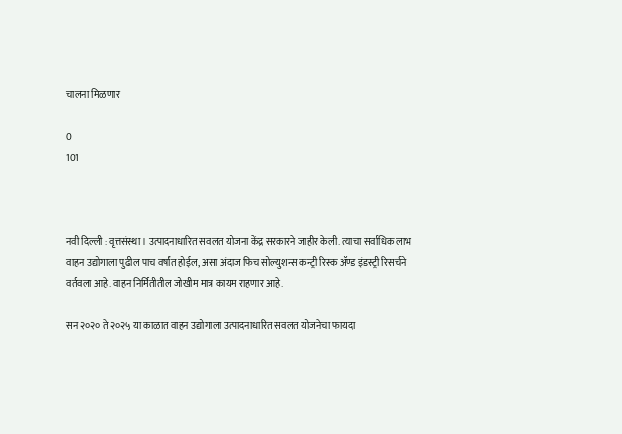चालना मिळणार

0
101



नवी दिल्ली : वृत्तसंस्था । उत्पादनाधारित सवलत योजना केंद्र सरकारने जाहीर केली. त्याचा सर्वाधिक लाभ वाहन उद्योगाला पुढील पाच वर्षांत होईल, असा अंदाज फिच सोल्युशन्स कन्ट्री रिस्क ॲण्ड इंडस्ट्री रिसर्चने वर्तवला आहे. वाहन निर्मितीतील जोखीम मात्र कायम राहणार आहे.

सन २०२० ते २०२५ या काळात वाहन उद्योगाला उत्पादनाधारित सवलत योजनेचा फायदा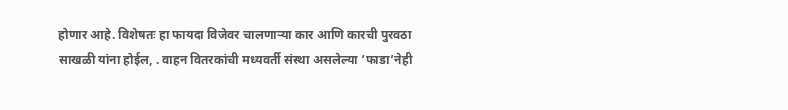होणार आहे. विशेषतः हा फायदा विजेवर चालणाऱ्या कार आणि कारची पुरवठा साखळी यांना होईल, . वाहन वितरकांची मध्यवर्ती संस्था असलेल्या ‘फाडा’नेही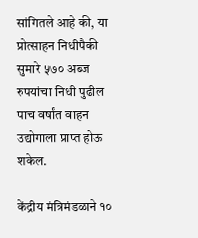सांगितले आहे की, या प्रोत्साहन निधीपैकी सुमारे ५७० अब्ज रुपयांचा निधी पुढील पाच वर्षांत वाहन उद्योगाला प्राप्त होऊ शकेल.

केंद्रीय मंत्रिमंडळाने १०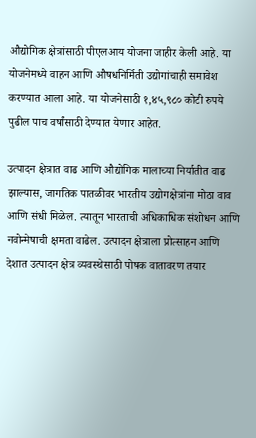औद्योगिक क्षेत्रांसाठी पीएलआय योजना जाहीर केली आहे. या योजनेमध्ये वाहन आणि औषधनिर्मिती उद्योगांचाही समावेश करण्यात आला आहे. या योजनेसाठी १,४५,९८० कोटी रुपये पुढील पाच वर्षांसाठी देण्यात येणार आहेत.

उत्पादन क्षेत्रात वाढ आणि औद्योगिक मालाच्या निर्यातीत वाढ झाल्यास, जागतिक पातळीवर भारतीय उद्योगक्षेत्रांना मोठा वाव आणि संधी मिळेल. त्यातून भारताची अधिकाधिक संशोधन आणि नवोन्मेषाची क्षमता वाढेल. उत्पादन क्षेत्राला प्रोत्साहन आणि देशात उत्पादन क्षेत्र व्यवस्थेसाठी पोषक वातावरण तयार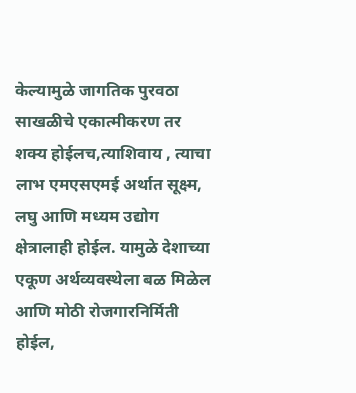केल्यामुळे जागतिक पुरवठा साखळीचे एकात्मीकरण तर शक्य होईलच,त्याशिवाय , त्याचा लाभ एमएसएमई अर्थात सूक्ष्म, लघु आणि मध्यम उद्योग क्षेत्रालाही होईल. यामुळे देशाच्या एकूण अर्थव्यवस्थेला बळ मिळेल आणि मोठी रोजगारनिर्मिती होईल,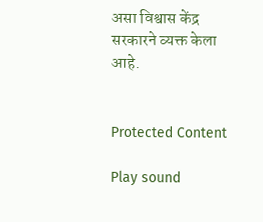असा विश्वास केंद्र सरकारने व्यक्त केला आहे.


Protected Content

Play sound